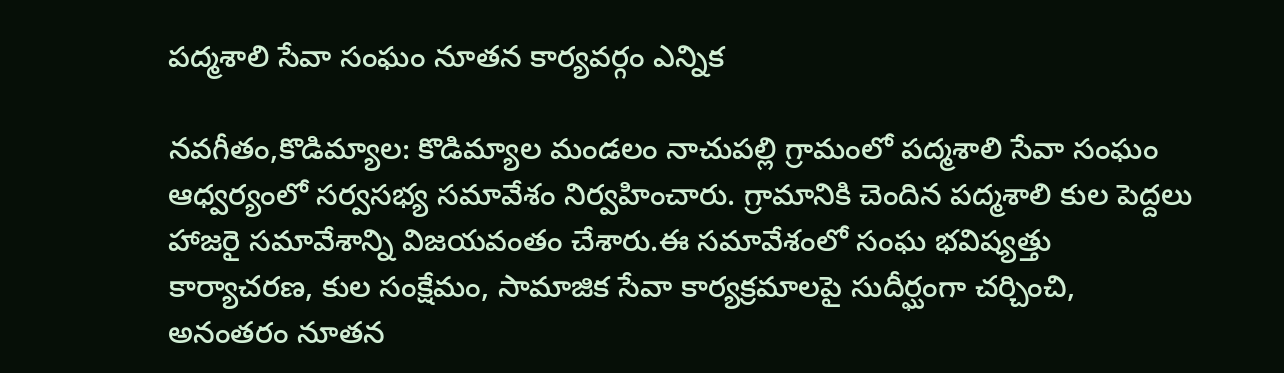పద్మశాలి సేవా సంఘం నూతన కార్యవర్గం ఎన్నిక

నవగీతం,కొడిమ్యాల: కొడిమ్యాల మండలం నాచుపల్లి గ్రామంలో పద్మశాలి సేవా సంఘం ఆధ్వర్యంలో సర్వసభ్య సమావేశం నిర్వహించారు. గ్రామానికి చెందిన పద్మశాలి కుల పెద్దలు హాజరై సమావేశాన్ని విజయవంతం చేశారు.ఈ సమావేశంలో సంఘ భవిష్యత్తు కార్యాచరణ, కుల సంక్షేమం, సామాజిక సేవా కార్యక్రమాలపై సుదీర్ఘంగా చర్చించి, అనంతరం నూతన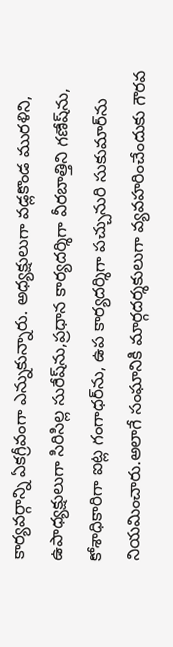కార్యవర్గాన్ని ఏకగ్రీవంగా ఎన్నుకున్నారు. అధ్యక్షులుగా వడ్లకొండ మురళిని, ఉపాధ్యక్షులుగా సిరిసిల్ల సురేష్‌ను,ప్రధాన కార్యదర్శిగా వీరబాత్తిని గణేష్‌ను, కోశాధికారిగా ఐట్ల గంగాధర్‌ను, ఉప కార్యదర్శిగా పచ్చునురి సుకుమార్‌ను నియమించారు.అలాగే సంఘానికి మార్గదర్శకులుగా వ్యవహరించేందుకు గౌరవ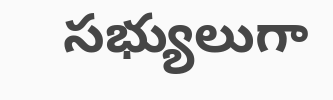సభ్యులుగా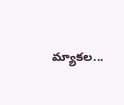మ్యాకల...